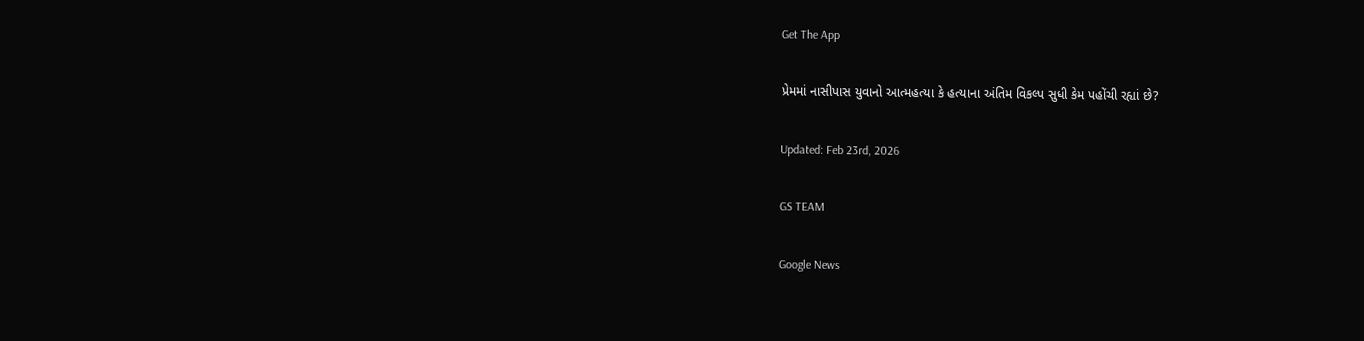Get The App

પ્રેમમાં નાસીપાસ યુવાનો આત્મહત્યા કે હત્યાના અંતિમ વિકલ્પ સુધી કેમ પહોંચી રહ્યાં છે?

Updated: Feb 23rd, 2026

GS TEAM

Google News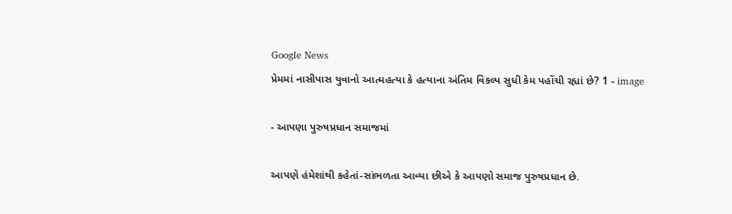Google News
પ્રેમમાં નાસીપાસ યુવાનો આત્મહત્યા કે હત્યાના અંતિમ વિકલ્પ સુધી કેમ પહોંચી રહ્યાં છે? 1 - image

- આપણા પુરુષપ્રધાન સમાજમાં

આપણે હંમેશાંથી કહેતાં-સાંભળતા આવ્યા છીએ કે આપણો સમાજ પુરુષપ્રધાન છે.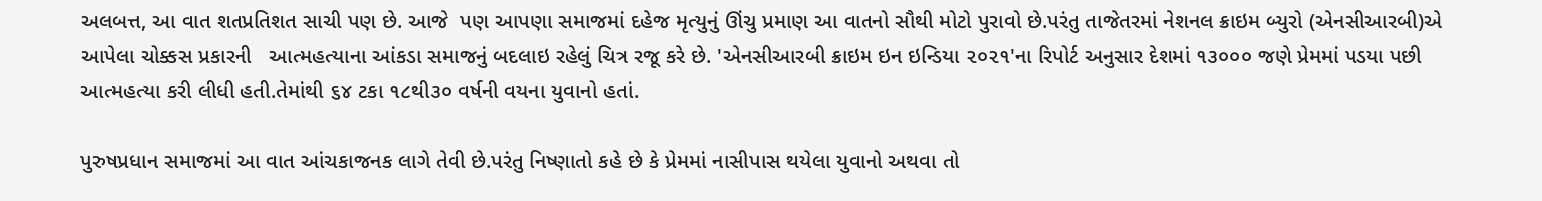અલબત્ત, આ વાત શતપ્રતિશત સાચી પણ છે. આજે  પણ આપણા સમાજમાં દહેજ મૃત્યુનું ઊંચુ પ્રમાણ આ વાતનો સૌથી મોટો પુરાવો છે.પરંતુ તાજેતરમાં નેશનલ ક્રાઇમ બ્યુરો (એનસીઆરબી)એ આપેલા ચોક્કસ પ્રકારની   આત્મહત્યાના આંકડા સમાજનું બદલાઇ રહેલું ચિત્ર રજૂ કરે છે. 'એનસીઆરબી ક્રાઇમ ઇન ઇન્ડિયા ૨૦૨૧'ના રિપોર્ટ અનુસાર દેશમાં ૧૩૦૦૦ જણે પ્રેમમાં પડયા પછી આત્મહત્યા કરી લીધી હતી.તેમાંથી ૬૪ ટકા ૧૮થી૩૦ વર્ષની વયના યુવાનો હતાં.

પુરુષપ્રધાન સમાજમાં આ વાત આંચકાજનક લાગે તેવી છે.પરંતુ નિષ્ણાતો કહે છે કે પ્રેમમાં નાસીપાસ થયેલા યુવાનો અથવા તો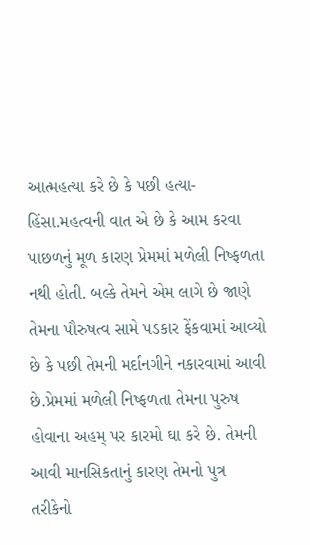આત્મહત્યા કરે છે કે પછી હત્યા-હિંસા.મહત્વની વાત એ છે કે આમ કરવા પાછળનું મૂળ કારણ પ્રેમમાં મળેલી નિષ્ફળતા નથી હોતી. બલ્કે તેમને એમ લાગે છે જાણે તેમના પૌરુષત્વ સામે પડકાર ફેંકવામાં આવ્યો છે કે પછી તેમની મર્દાનગીને નકારવામાં આવી છે.પ્રેમમાં મળેલી નિષ્ફળતા તેમના પુરુષ હોવાના અહમ્ પર કારમો ઘા કરે છે. તેમની આવી માનસિકતાનું કારણ તેમનો પુત્ર તરીકેનો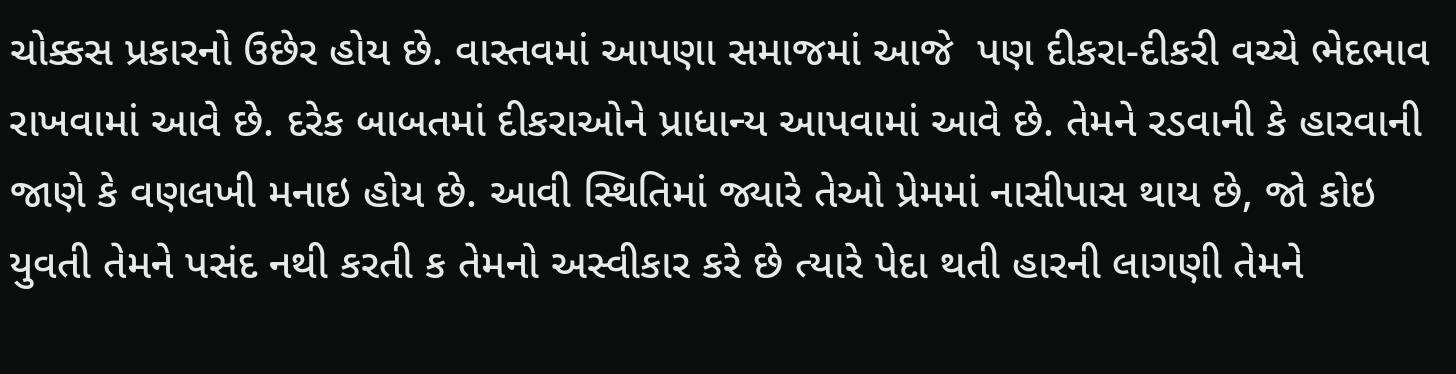ચોક્કસ પ્રકારનો ઉછેર હોય છે. વાસ્તવમાં આપણા સમાજમાં આજે  પણ દીકરા-દીકરી વચ્ચે ભેદભાવ રાખવામાં આવે છે. દરેક બાબતમાં દીકરાઓને પ્રાધાન્ય આપવામાં આવે છે. તેમને રડવાની કે હારવાની જાણે કે વણલખી મનાઇ હોય છે. આવી સ્થિતિમાં જ્યારે તેઓ પ્રેમમાં નાસીપાસ થાય છે, જો કોઇ યુવતી તેમને પસંદ નથી કરતી ક તેમનો અસ્વીકાર કરે છે ત્યારે પેદા થતી હારની લાગણી તેમને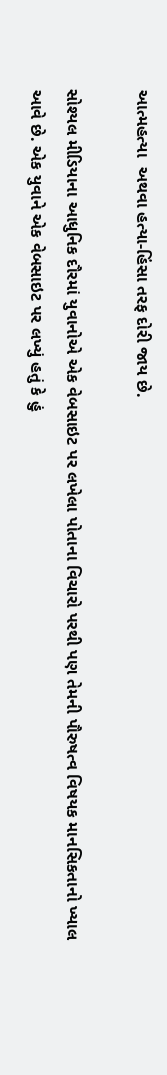આત્મહત્યા  અથવા હત્યા-હિંસા તરફ દોરી જાય છે.

સોશ્યલ મીડિયાના આધુનિક દૌરમાં યુવાનોએ એક વેબસાઇટ પર લખેલા પોતાના વિચારો પરથી પણ તેમની પૌરુષત્વ વિષયક માનસિકતાનો ખ્યાલ આવે છે. એક યુવાને એક વેબસાઇટ પર લખ્યું હતું કે હું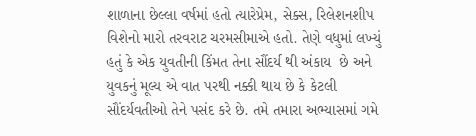શાળાના છેલ્લા વર્ષમાં હતો ત્યારેપ્રેમ, સેક્સ, રિલેશનશીપ વિશેનો મારો તરવરાટ ચરમસીમાએ હતો. તેણે વધુમાં લખ્યું હતું કે એક યુવતીની કિંમત તેના સૌંદર્ય થી અંકાય  છે અને યુવકનું મૂલ્ય એ વાત પરથી નક્કી થાય છે કે કેટલી સૌંદર્યવતીઓ તેને પસંદ કરે છે. તમે તમારા અભ્યાસમાં ગમે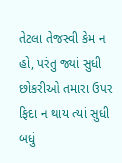તેટલા તેજસ્વી કેમ ન હો, પરંતુ જ્યાં સુધી છોકરીઓ તમારા ઉપર ફિદા ન થાય ત્યાં સુધી બધું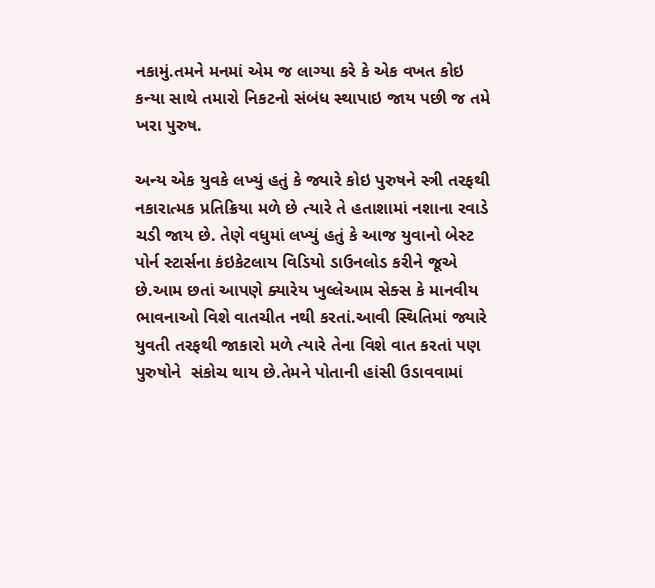નકામું.તમને મનમાં એમ જ લાગ્યા કરે કે એક વખત કોઇ કન્યા સાથે તમારો નિકટનો સંબંધ સ્થાપાઇ જાય પછી જ તમે ખરા પુરુષ.

અન્ય એક યુવકે લખ્યું હતું કે જ્યારે કોઇ પુરુષને સ્ત્રી તરફથી નકારાત્મક પ્રતિક્રિયા મળે છે ત્યારે તે હતાશામાં નશાના રવાડે ચડી જાય છે. તેણે વધુમાં લખ્યું હતું કે આજ યુવાનો બેસ્ટ પોર્ન સ્ટાર્સના કંઇકેટલાય વિડિયો ડાઉનલોડ કરીને જૂએ છે.આમ છતાં આપણે ક્યારેય ખુલ્લેઆમ સેક્સ કે માનવીય ભાવનાઓ વિશે વાતચીત નથી કરતાં.આવી સ્થિતિમાં જ્યારે યુવતી તરફથી જાકારો મળે ત્યારે તેના વિશે વાત કરતાં પણ પુરુષોને  સંકોચ થાય છે.તેમને પોતાની હાંસી ઉડાવવામાં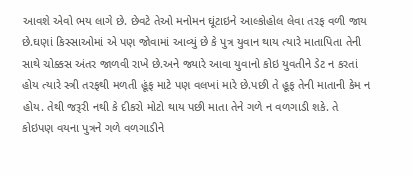આવશે એવો ભય લાગે છે. છેવટે તેઓ મનોમન ઘૂંટાઇને આલ્કોહોલ લેવા તરફ વળી જાય છે.ઘણાં કિસ્સાઓમાં એ પણ જોવામાં આવ્યું છે કે પુત્ર યુવાન થાય ત્યારે માતાપિતા તેની સાથે ચોક્કસ અંતર જાળવી રાખે છે.અને જ્યારે આવા યુવાનો કોઇ યુવતીને ડેટ ન કરતાં હોય ત્યારે સ્ત્રી તરફથી મળતી હૂંફ માટે પણ વલખાં મારે છે.પછી તે હૂફ તેની માતાની કેમ ન હોય. તેથી જરૂરી નથી કે દીકરો મોટો થાય પછી માતા તેને ગળે ન વળગાડી શકે. તે કોઇપણ વયના પુત્રને ગળે વળગાડીને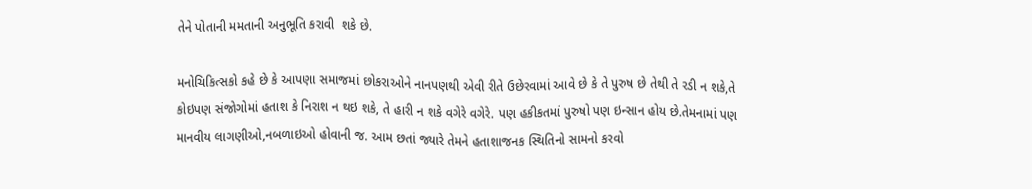તેને પોતાની મમતાની અનુભૂતિ કરાવી  શકે છે.

મનોચિકિત્સકો કહે છે કે આપણા સમાજમાં છોકરાઓને નાનપણથી એવી રીતે ઉછેરવામાં આવે છે કે તે પુરુષ છે તેથી તે રડી ન શકે,તે કોઇપણ સંજોગોમાં હતાશ કે નિરાશ ન થઇ શકે, તે હારી ન શકે વગેરે વગેરે. પણ હકીકતમાં પુરુષો પણ ઇન્સાન હોય છે.તેમનામાં પણ માનવીય લાગણીઓ,નબળાઇઓ હોવાની જ. આમ છતાં જ્યારે તેમને હતાશાજનક સ્થિતિનો સામનો કરવો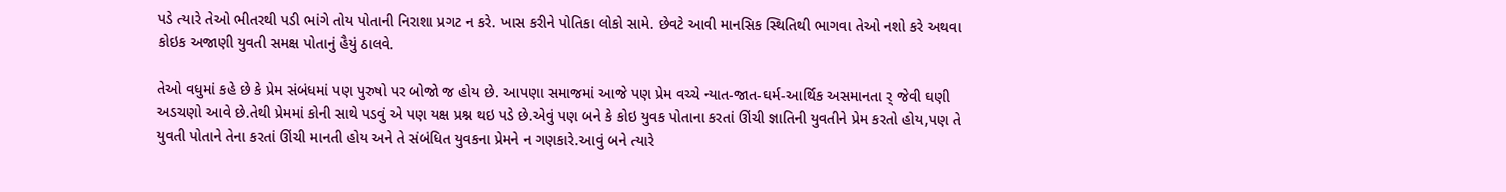પડે ત્યારે તેઓ ભીતરથી પડી ભાંગે તોય પોતાની નિરાશા પ્રગટ ન કરે. ખાસ કરીને પોતિકા લોકો સામે. છેવટે આવી માનસિક સ્થિતિથી ભાગવા તેઓ નશો કરે અથવા કોઇક અજાણી યુવતી સમક્ષ પોતાનું હૈયું ઠાલવે.

તેઓ વધુમાં કહે છે કે પ્રેમ સંબંધમાં પણ પુરુષો પર બોજો જ હોય છે. આપણા સમાજમાં આજે પણ પ્રેમ વચ્ચે ન્યાત-જાત-ઘર્મ-આર્થિક અસમાનતા ર્ જેવી ઘણી અડચણો આવે છે.તેથી પ્રેમમાં કોની સાથે પડવું એ પણ યક્ષ પ્રશ્ન થઇ પડે છે.એવું પણ બને કે કોઇ યુવક પોતાના કરતાં ઊંચી જ્ઞાતિની યુવતીને પ્રેમ કરતો હોય,પણ તે યુવતી પોતાને તેના કરતાં ઊંચી માનતી હોય અને તે સંબંધિત યુવકના પ્રેમને ન ગણકારે.આવું બને ત્યારે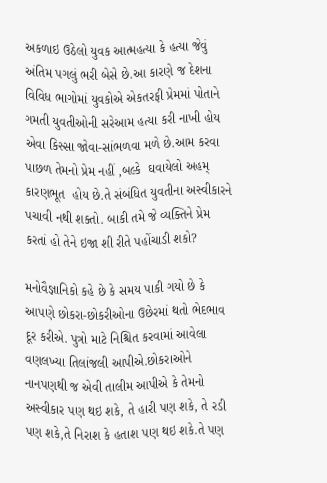અકળાઇ ઉઠેલો યુવક આત્મહત્યા કે હત્યા જેવું અંતિમ પગલું ભરી બેસે છે.આ કારણે જ દેશના વિવિધ ભાગોમાં યુવકોએ એકતરફી પ્રેમમાં પોતાને ગમતી યુવતીઓની સરેઆમ હત્યા કરી નાખી હોય એવા કિસ્સા જોવા-સાંભળવા મળે છે.આમ કરવા પાછળ તેમનો પ્રેમ નહીં ,બલ્કે  ઘવાયેલો અહમ્  કારણભૂત  હોય છે.તે સંબંધિત યુવતીના અસ્વીકારને પચાવી નથી શક્તો. બાકી તમે જે વ્યક્તિને પ્રેમ કરતાં હો તેને ઇજા શી રીતે પહોંચાડી શકો?

મનોવૈજ્ઞાનિકો કહે છે કે સમય પાકી ગયો છે કે આપણે છોકરા-છોકરીઓના ઉછેરમાં થતો ભેદભાવ દૂર કરીએ. પુત્રો માટે નિશ્ચિત કરવામાં આવેલા વણલખ્યા તિલાંજલી આપીએ.છોકરાઓને નાનપણથી જ એવી તાલીમ આપીએ કે તેમનો અસ્વીકાર પણ થઇ શકે, તે હારી પણ શકે, તે રડી પણ શકે,તે નિરાશ કે હતાશ પણ થઇ શકે.તે પણ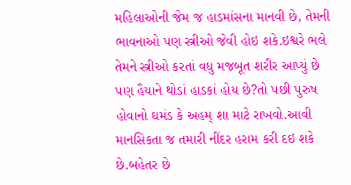મહિલાઓની જેમ જ હાડમાંસના માનવી છે, તેમની ભાવનાઓ પણ સ્ત્રીઓ જેવી હોઇ શકે.ઇશ્વરે ભલે તેમને સ્ત્રીઓ કરતાં વધુ મજબૂત શરીર આપ્યું છે પણ હૈયાને થોડાં હાડકાં હોય છે?તો પછી પુરુષ હોવાનો ઘમંડ કે અહમ્ શા માટે રાખવો.આવી માનસિકતા જ તમારી નીંદર હરામ કરી દઇ શકે છે.બહેતર છે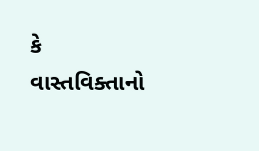કે વાસ્તવિક્તાનો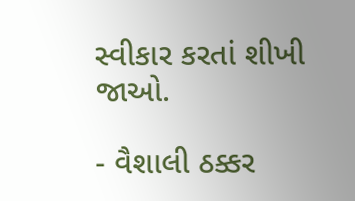સ્વીકાર કરતાં શીખી જાઓ.

- વૈશાલી ઠક્કર